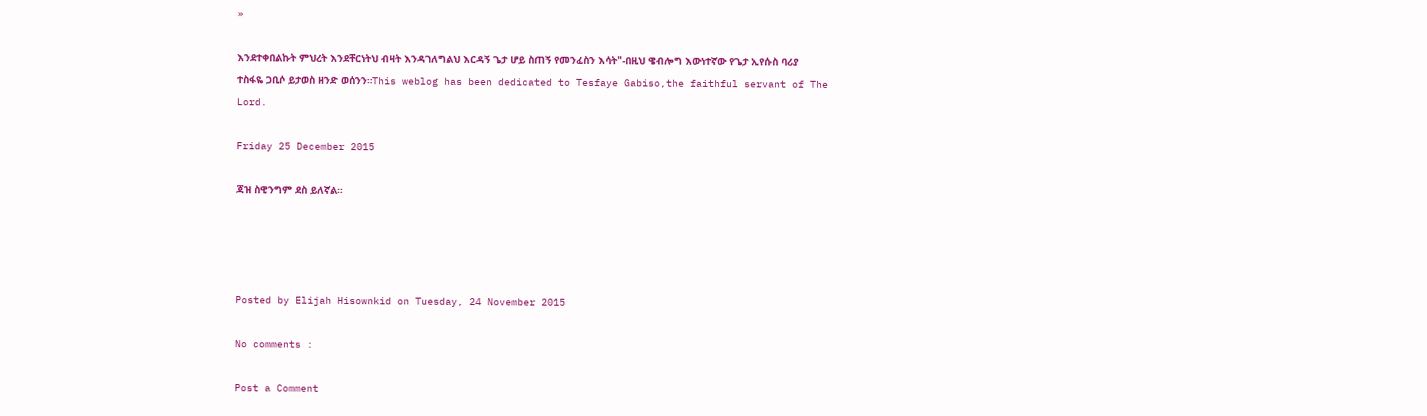»

እንደተቀበልኩት ምህረት እንደቸርነትህ ብዛት እንዳገለግልህ እርዳኝ ጌታ ሆይ ስጠኝ የመንፈስን እሳት"-በዚህ ዌብሎግ እውነተኛው የጌታ ኢየሱስ ባሪያ ተስፋዬ ጋቢሶ ይታወስ ዘንድ ወሰንን።This weblog has been dedicated to Tesfaye Gabiso,the faithful servant of The Lord.

Friday 25 December 2015

ጃዝ ስዊንግም ደስ ይለኛል።




Posted by Elijah Hisownkid on Tuesday, 24 November 2015

No comments :

Post a Comment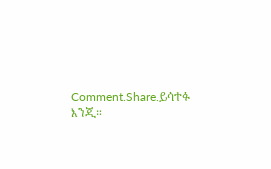Comment.Share.ይሳተፉ እንጂ።